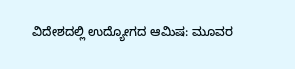ವಿದೇಶದಲ್ಲಿ ಉದ್ಯೋಗದ ಆಮಿಷ: ಮೂವರ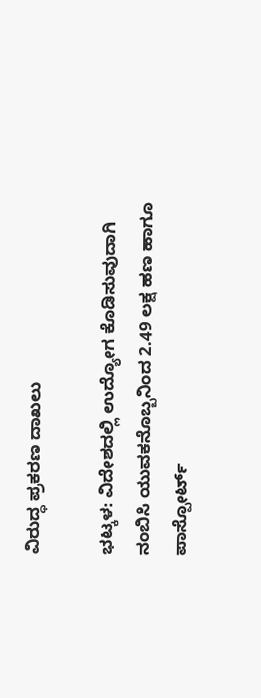ವಿರುದ್ಧ ಪ್ರಕರಣ ದಾಖಲು

ಭಟ್ಕಳ: ವಿದೇಶದಲ್ಲಿ ಉದ್ಯೋಗ ಕೊಡಿಸುವುದಾಗಿ ನಂಬಿಸಿ ಯುವಕನೊಬ್ಬನಿಂದ 2.49 ಲಕ್ಷ ಹಣ ಹಾಗೂ ಪಾಸ್ಪೋರ್ಟ್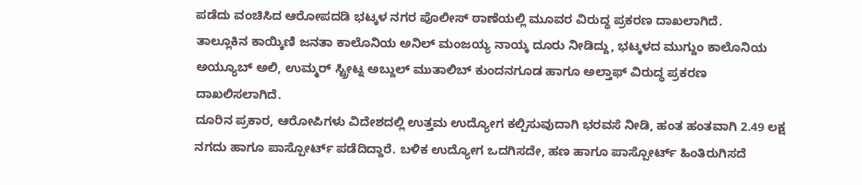ಪಡೆದು ವಂಚಿಸಿದ ಆರೋಪದಡಿ ಭಟ್ಕಳ ನಗರ ಪೊಲೀಸ್ ಠಾಣೆಯಲ್ಲಿ ಮೂವರ ವಿರುದ್ಧ ಪ್ರಕರಣ ದಾಖಲಾಗಿದೆ.
ತಾಲ್ಲೂಕಿನ ಕಾಯ್ಕಿಣಿ ಜನತಾ ಕಾಲೊನಿಯ ಅನಿಲ್ ಮಂಜಯ್ಯ ನಾಯ್ಕ ದೂರು ನೀಡಿದ್ದು, ಭಟ್ಕಳದ ಮುಗ್ದುಂ ಕಾಲೊನಿಯ ಅಯ್ಯೂಬ್ ಅಲಿ, ಉಮ್ಮರ್ ಸ್ಟ್ರೀಟ್ನ ಅಬ್ದುಲ್ ಮುತಾಲಿಬ್ ಕುಂದನಗೂಡ ಹಾಗೂ ಅಲ್ತಾಫ್ ವಿರುದ್ಧ ಪ್ರಕರಣ ದಾಖಲಿಸಲಾಗಿದೆ.
ದೂರಿನ ಪ್ರಕಾರ, ಆರೋಪಿಗಳು ವಿದೇಶದಲ್ಲಿ ಉತ್ತಮ ಉದ್ಯೋಗ ಕಲ್ಪಿಸುವುದಾಗಿ ಭರವಸೆ ನೀಡಿ, ಹಂತ ಹಂತವಾಗಿ 2.49 ಲಕ್ಷ ನಗದು ಹಾಗೂ ಪಾಸ್ಪೋರ್ಟ್ ಪಡೆದಿದ್ದಾರೆ. ಬಳಿಕ ಉದ್ಯೋಗ ಒದಗಿಸದೇ, ಹಣ ಹಾಗೂ ಪಾಸ್ಪೋರ್ಟ್ ಹಿಂತಿರುಗಿಸದೆ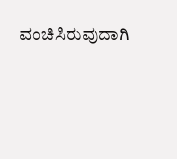ವಂಚಿಸಿರುವುದಾಗಿ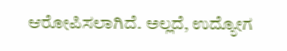ಆರೋಪಿಸಲಾಗಿದೆ. ಅಲ್ಲದೆ, ಉದ್ಯೋಗ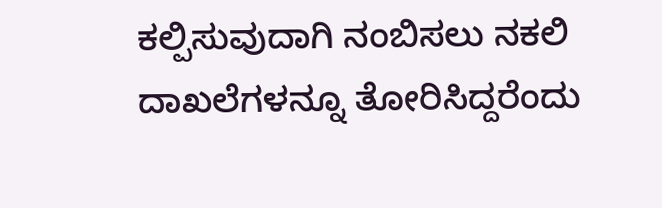ಕಲ್ಪಿಸುವುದಾಗಿ ನಂಬಿಸಲು ನಕಲಿ ದಾಖಲೆಗಳನ್ನೂ ತೋರಿಸಿದ್ದರೆಂದು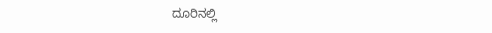ದೂರಿನಲ್ಲಿ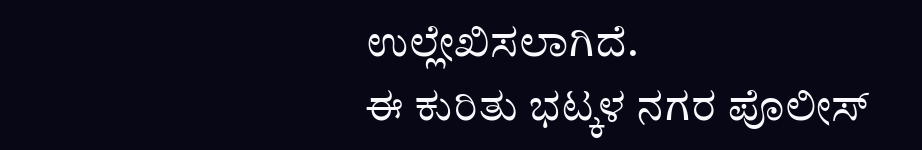ಉಲ್ಲೇಖಿಸಲಾಗಿದೆ.
ಈ ಕುರಿತು ಭಟ್ಕಳ ನಗರ ಪೊಲೀಸ್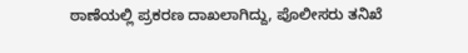ಠಾಣೆಯಲ್ಲಿ ಪ್ರಕರಣ ದಾಖಲಾಗಿದ್ದು, ಪೊಲೀಸರು ತನಿಖೆ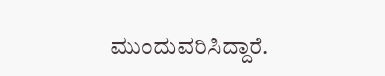ಮುಂದುವರಿಸಿದ್ದಾರೆ.